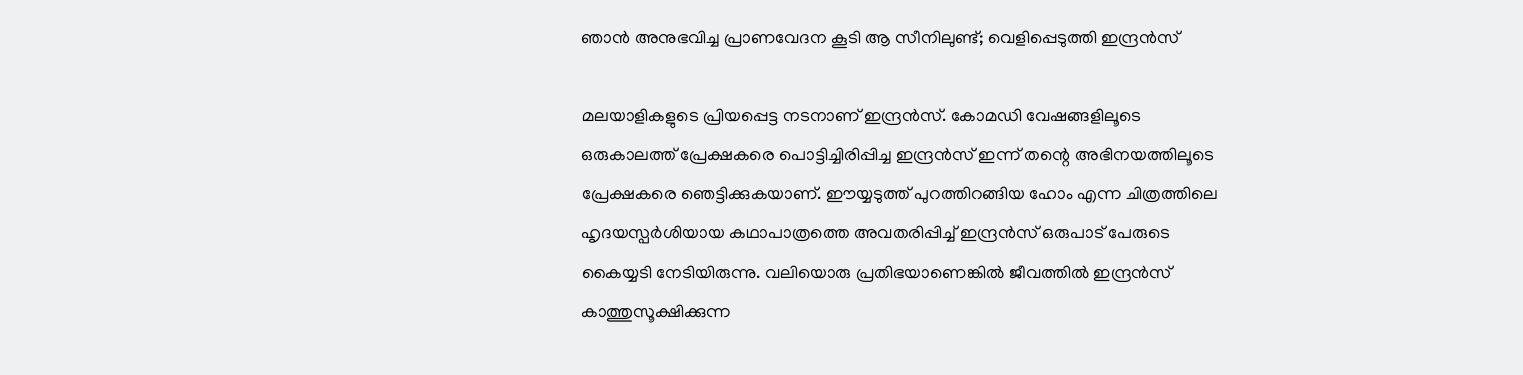ഞാന്‍ അനുഭവിച്ച പ്രാണവേദന കൂടി ആ സീനിലുണ്ട്; വെളിപ്പെടുത്തി ഇന്ദ്രന്‍സ്‌

മലയാളികളുടെ പ്രിയപ്പെട്ട നടനാണ് ഇന്ദ്രന്‍സ്. കോമഡി വേഷങ്ങളിലൂടെ ഒരുകാലത്ത് പ്രേക്ഷകരെ പൊട്ടിച്ചിരിപ്പിച്ച ഇന്ദ്രന്‍സ് ഇന്ന് തന്റെ അഭിനയത്തിലൂടെ പ്രേക്ഷകരെ ഞെട്ടിക്കുകയാണ്. ഈയ്യടുത്ത് പുറത്തിറങ്ങിയ ഹോം എന്ന ചിത്രത്തിലെ ഹൃദയസ്പര്‍ശിയായ കഥാപാത്രത്തെ അവതരിപ്പിച്ച് ഇന്ദ്രന്‍സ് ഒരുപാട് പേരുടെ കൈയ്യടി നേടിയിരുന്നു. വലിയൊരു പ്രതിഭയാണെങ്കില്‍ ജീവത്തില്‍ ഇന്ദ്രന്‍സ് കാത്തുസൂക്ഷിക്കുന്ന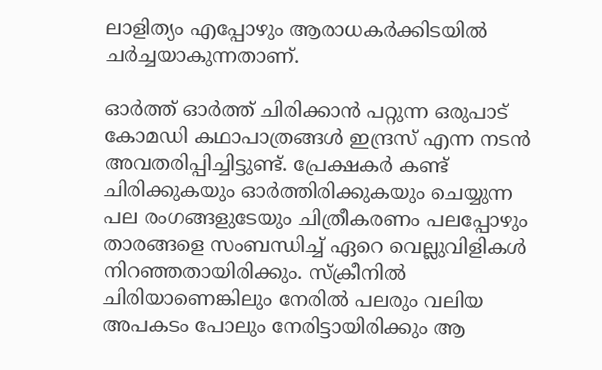ലാളിത്യം എപ്പോഴും ആരാധകര്‍ക്കിടയില്‍ ചര്‍ച്ചയാകുന്നതാണ്.

ഓര്‍ത്ത് ഓര്‍ത്ത് ചിരിക്കാന്‍ പറ്റുന്ന ഒരുപാട് കോമഡി കഥാപാത്രങ്ങള്‍ ഇന്ദ്രസ് എന്ന നടന്‍ അവതരിപ്പിച്ചിട്ടുണ്ട്. പ്രേക്ഷകര്‍ കണ്ട് ചിരിക്കുകയും ഓര്‍ത്തിരിക്കുകയും ചെയ്യുന്ന പല രംഗങ്ങളുടേയും ചിത്രീകരണം പലപ്പോഴും താരങ്ങളെ സംബന്ധിച്ച് ഏറെ വെല്ലുവിളികള്‍ നിറഞ്ഞതായിരിക്കും. സ്‌ക്രീനില്‍ ചിരിയാണെങ്കിലും നേരില്‍ പലരും വലിയ അപകടം പോലും നേരിട്ടായിരിക്കും ആ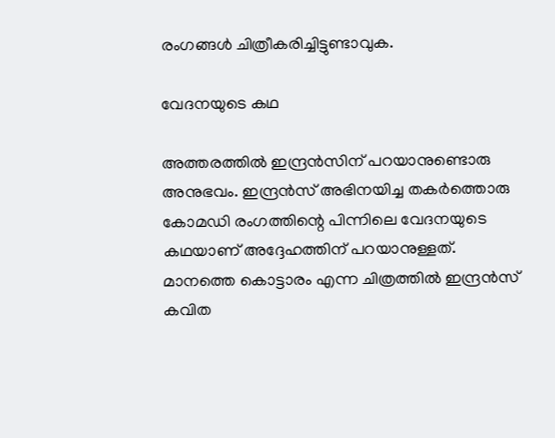രംഗങ്ങള്‍ ചിത്രീകരിച്ചിട്ടുണ്ടാവുക.

വേദനയുടെ കഥ

അത്തരത്തില്‍ ഇന്ദ്രന്‍സിന് പറയാനുണ്ടൊരു അനുഭവം. ഇന്ദ്രന്‍സ് അഭിനയിച്ച തകര്‍ത്തൊരു കോമഡി രംഗത്തിന്റെ പിന്നിലെ വേദനയുടെ കഥയാണ് അദ്ദേഹത്തിന് പറയാനുള്ളത്. മാനത്തെ കൊട്ടാരം എന്ന ചിത്രത്തില്‍ ഇന്ദ്രന്‍സ് കവിത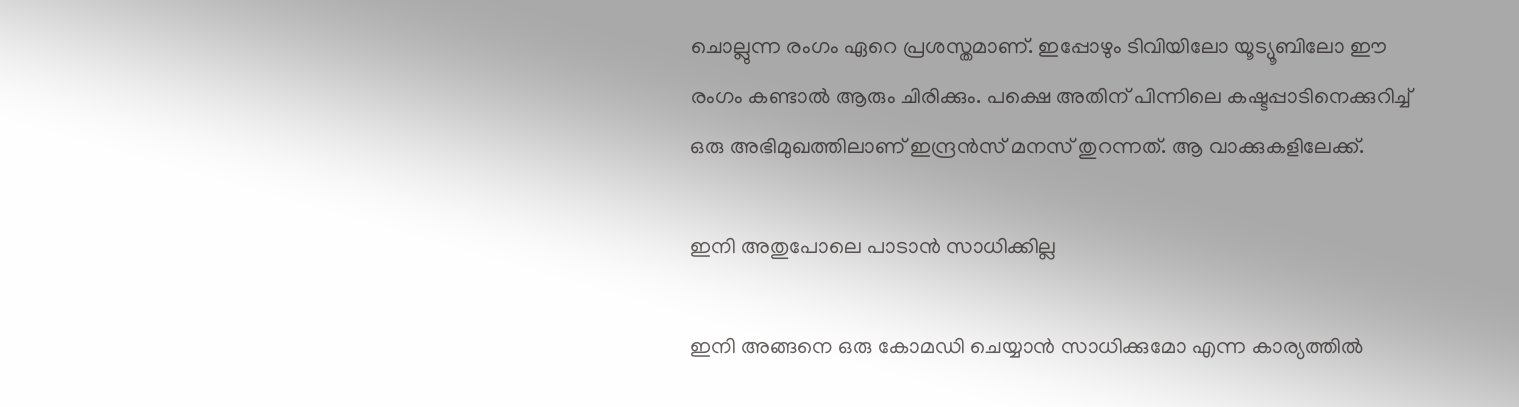ചൊല്ലുന്ന രംഗം ഏറെ പ്രശസ്തമാണ്. ഇപ്പോഴും ടിവിയിലോ യൂട്യൂബിലോ ഈ രംഗം കണ്ടാല്‍ ആരും ചിരിക്കും. പക്ഷെ അതിന് പിന്നിലെ കഷ്ടപ്പാടിനെക്കുറിച്ച് ഒരു അഭിമുഖത്തിലാണ് ഇന്ദ്രന്‍സ് മനസ് തുറന്നത്. ആ വാക്കുകളിലേക്ക്.

ഇനി അതുപോലെ പാടാന്‍ സാധിക്കില്ല

ഇനി അങ്ങനെ ഒരു കോമഡി ചെയ്യാന്‍ സാധിക്കുമോ എന്ന കാര്യത്തില്‍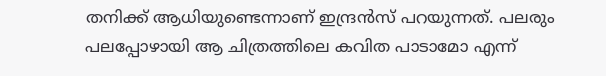തനിക്ക് ആധിയുണ്ടെന്നാണ് ഇന്ദ്രന്‍സ് പറയുന്നത്. പലരും പലപ്പോഴായി ആ ചിത്രത്തിലെ കവിത പാടാമോ എന്ന്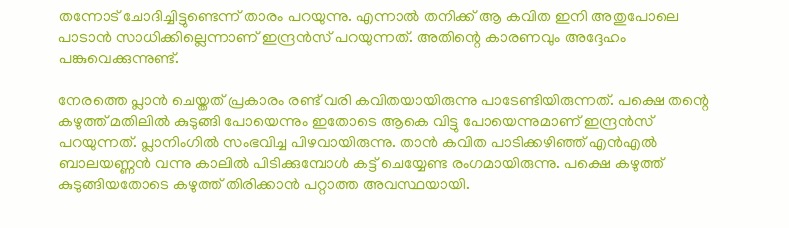തന്നോട് ചോദിച്ചിട്ടുണ്ടെന്ന് താരം പറയുന്നു. എന്നാല്‍ തനിക്ക് ആ കവിത ഇനി അതുപോലെ പാടാന്‍ സാധിക്കില്ലെന്നാണ് ഇന്ദ്രന്‍സ് പറയുന്നത്. അതിന്റെ കാരണവും അദ്ദേഹം പങ്കുവെക്കുന്നുണ്ട്.

നേരത്തെ പ്ലാന്‍ ചെയ്തത് പ്രകാരം രണ്ട് വരി കവിതയായിരുന്നു പാടേണ്ടിയിരുന്നത്. പക്ഷെ തന്റെ കഴുത്ത് മതിലില്‍ കുടുങ്ങി പോയെന്നും ഇതോടെ ആകെ വിട്ടു പോയെന്നുമാണ് ഇന്ദ്രന്‍സ് പറയുന്നത്. പ്ലാനിംഗില്‍ സംഭവിച്ച പിഴവായിരുന്നു. താന്‍ കവിത പാടിക്കഴിഞ്ഞ് എന്‍എല്‍ ബാലയണ്ണന്‍ വന്നു കാലില്‍ പിടിക്കുമ്പോള്‍ കട്ട് ചെയ്യേണ്ട രംഗമായിരുന്നു. പക്ഷെ കഴുത്ത് കുടുങ്ങിയതോടെ കഴുത്ത് തിരിക്കാന്‍ പറ്റാത്ത അവസ്ഥയായി.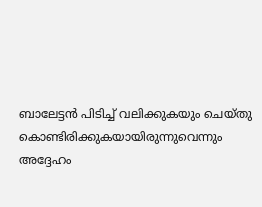ബാലേട്ടന്‍ പിടിച്ച് വലിക്കുകയും ചെയ്തു കൊണ്ടിരിക്കുകയായിരുന്നുവെന്നും അദ്ദേഹം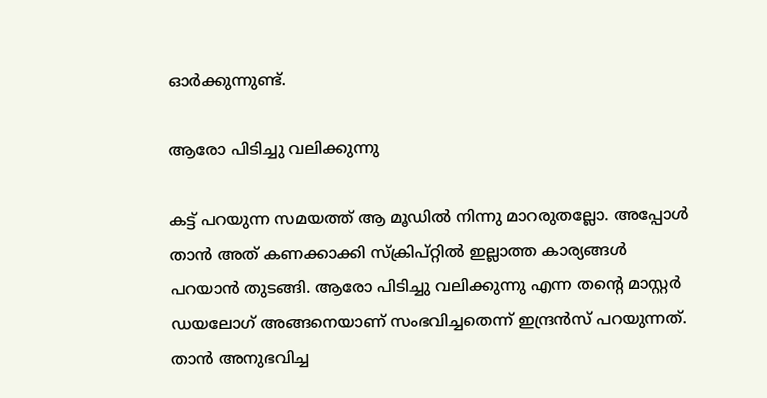ഓര്‍ക്കുന്നുണ്ട്.

ആരോ പിടിച്ചു വലിക്കുന്നു

കട്ട് പറയുന്ന സമയത്ത് ആ മൂഡില്‍ നിന്നു മാറരുതല്ലോ. അപ്പോള്‍ താന്‍ അത് കണക്കാക്കി സ്‌ക്രിപ്റ്റില്‍ ഇല്ലാത്ത കാര്യങ്ങള്‍ പറയാന്‍ തുടങ്ങി. ആരോ പിടിച്ചു വലിക്കുന്നു എന്ന തന്റെ മാസ്റ്റര്‍ ഡയലോഗ് അങ്ങനെയാണ് സംഭവിച്ചതെന്ന് ഇന്ദ്രന്‍സ് പറയുന്നത്. താന്‍ അനുഭവിച്ച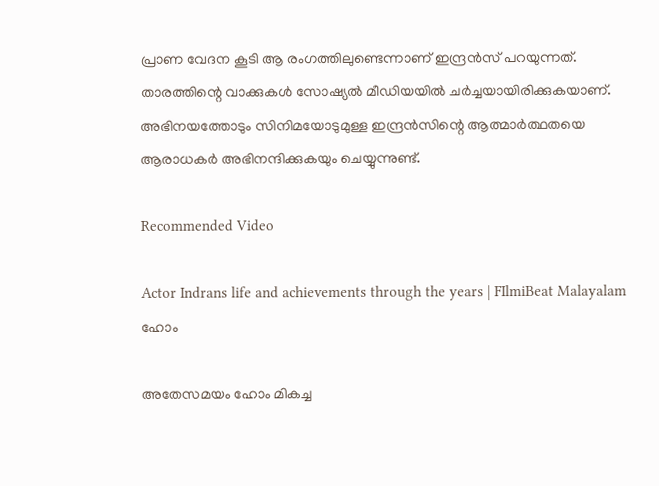പ്രാണ വേദന കൂടി ആ രംഗത്തിലുണ്ടെന്നാണ് ഇന്ദ്രന്‍സ് പറയുന്നത്. താരത്തിന്റെ വാക്കുകള്‍ സോഷ്യല്‍ മീഡിയയില്‍ ചര്‍ച്ചയായിരിക്കുകയാണ്. അഭിനയത്തോടും സിനിമയോടുമുള്ള ഇന്ദ്രന്‍സിന്റെ ആത്മാര്‍ത്ഥതയെ ആരാധകര്‍ അഭിനന്ദിക്കുകയും ചെയ്യുന്നുണ്ട്.

Recommended Video

Actor Indrans life and achievements through the years | FIlmiBeat Malayalam
ഹോം

അതേസമയം ഹോം മികച്ച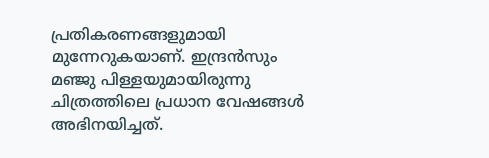പ്രതികരണങ്ങളുമായി മുന്നേറുകയാണ്. ഇന്ദ്രന്‍സും മഞ്ജു പിള്ളയുമായിരുന്നു ചിത്രത്തിലെ പ്രധാന വേഷങ്ങള്‍ അഭിനയിച്ചത്.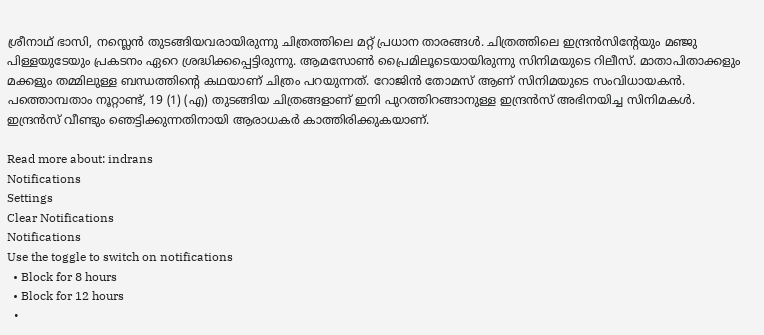ശ്രീനാഥ് ഭാസി, നസ്ലെന്‍ തുടങ്ങിയവരായിരുന്നു ചിത്രത്തിലെ മറ്റ് പ്രധാന താരങ്ങള്‍. ചിത്രത്തിലെ ഇന്ദ്രന്‍സിന്റേയും മഞ്ജു പിള്ളയുടേയും പ്രകടനം ഏറെ ശ്രദ്ധിക്കപ്പെട്ടിരുന്നു. ആമസോണ്‍ പ്രൈമിലൂടെയായിരുന്നു സിനിമയുടെ റിലീസ്. മാതാപിതാക്കളും മക്കളും തമ്മിലുള്ള ബന്ധത്തിന്റെ കഥയാണ് ചിത്രം പറയുന്നത്. റോജിന്‍ തോമസ് ആണ് സിനിമയുടെ സംവിധായകന്‍. പത്തൊമ്പതാം നൂറ്റാണ്ട്, 19 (1) (എ) തുടങ്ങിയ ചിത്രങ്ങളാണ് ഇനി പുറത്തിറങ്ങാനുള്ള ഇന്ദ്രന്‍സ് അഭിനയിച്ച സിനിമകള്‍. ഇന്ദ്രന്‍സ് വീണ്ടും ഞെട്ടിക്കുന്നതിനായി ആരാധകര്‍ കാത്തിരിക്കുകയാണ്.

Read more about: indrans
Notifications
Settings
Clear Notifications
Notifications
Use the toggle to switch on notifications
  • Block for 8 hours
  • Block for 12 hours
  •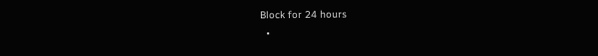Block for 24 hours
  •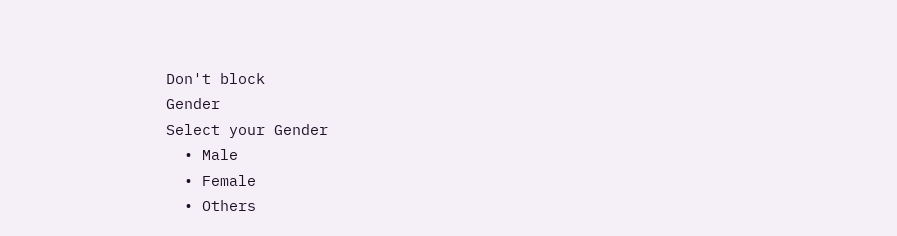Don't block
Gender
Select your Gender
  • Male
  • Female
  • Others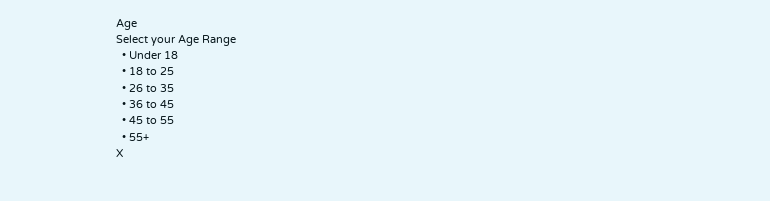Age
Select your Age Range
  • Under 18
  • 18 to 25
  • 26 to 35
  • 36 to 45
  • 45 to 55
  • 55+
X